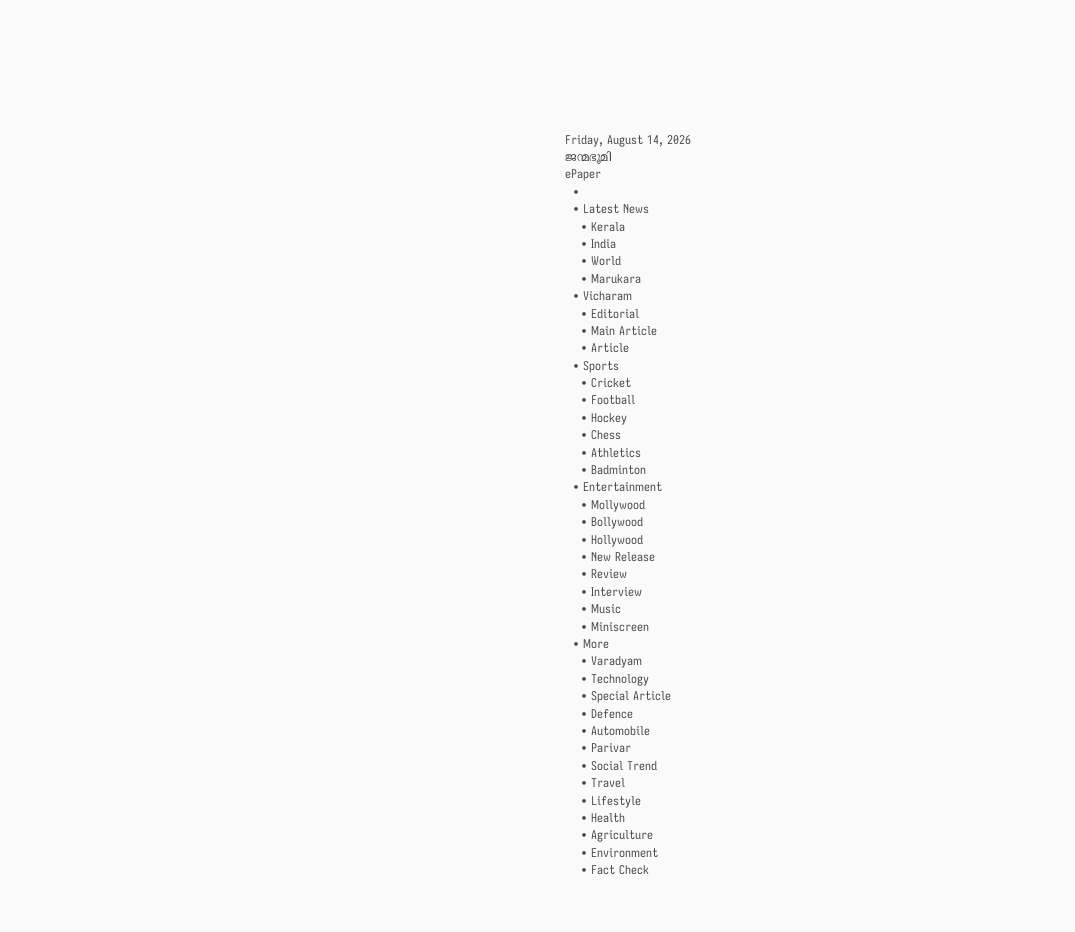Friday, August 14, 2026
ജന്മഭൂമി
ePaper
  •
  • Latest News
    • Kerala
    • India
    • World
    • Marukara
  • Vicharam
    • Editorial
    • Main Article
    • Article
  • Sports
    • Cricket
    • Football
    • Hockey
    • Chess
    • Athletics
    • Badminton
  • Entertainment
    • Mollywood
    • Bollywood
    • Hollywood
    • New Release
    • Review
    • Interview
    • Music
    • Miniscreen
  • More
    • Varadyam
    • Technology
    • Special Article
    • Defence
    • Automobile
    • Parivar
    • Social Trend
    • Travel
    • Lifestyle
    • Health
    • Agriculture
    • Environment
    • Fact Check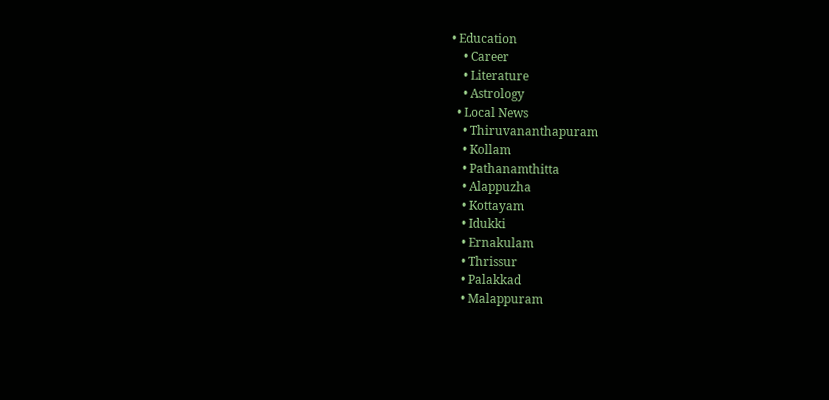• Education
    • Career
    • Literature
    • Astrology
  • Local News
    • Thiruvananthapuram
    • Kollam
    • Pathanamthitta
    • Alappuzha
    • Kottayam
    • Idukki
    • Ernakulam
    • Thrissur
    • Palakkad
    • Malappuram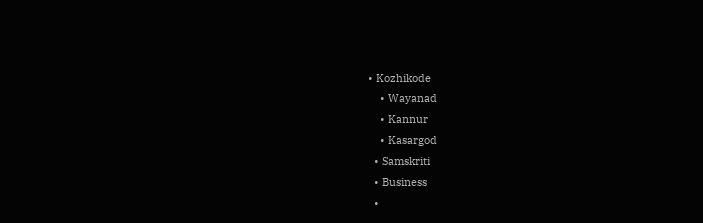• Kozhikode
    • Wayanad
    • Kannur
    • Kasargod
  • Samskriti
  • Business
  •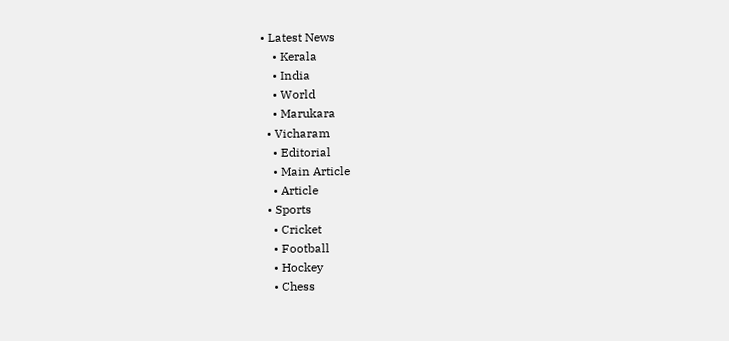• Latest News
    • Kerala
    • India
    • World
    • Marukara
  • Vicharam
    • Editorial
    • Main Article
    • Article
  • Sports
    • Cricket
    • Football
    • Hockey
    • Chess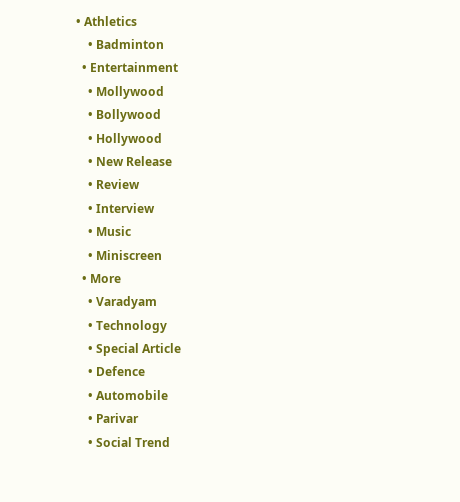• Athletics
    • Badminton
  • Entertainment
    • Mollywood
    • Bollywood
    • Hollywood
    • New Release
    • Review
    • Interview
    • Music
    • Miniscreen
  • More
    • Varadyam
    • Technology
    • Special Article
    • Defence
    • Automobile
    • Parivar
    • Social Trend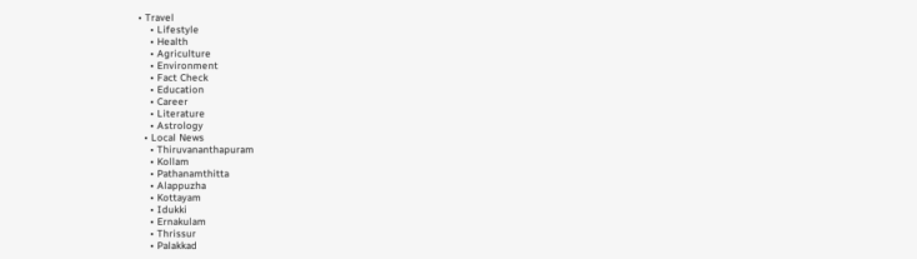• Travel
    • Lifestyle
    • Health
    • Agriculture
    • Environment
    • Fact Check
    • Education
    • Career
    • Literature
    • Astrology
  • Local News
    • Thiruvananthapuram
    • Kollam
    • Pathanamthitta
    • Alappuzha
    • Kottayam
    • Idukki
    • Ernakulam
    • Thrissur
    • Palakkad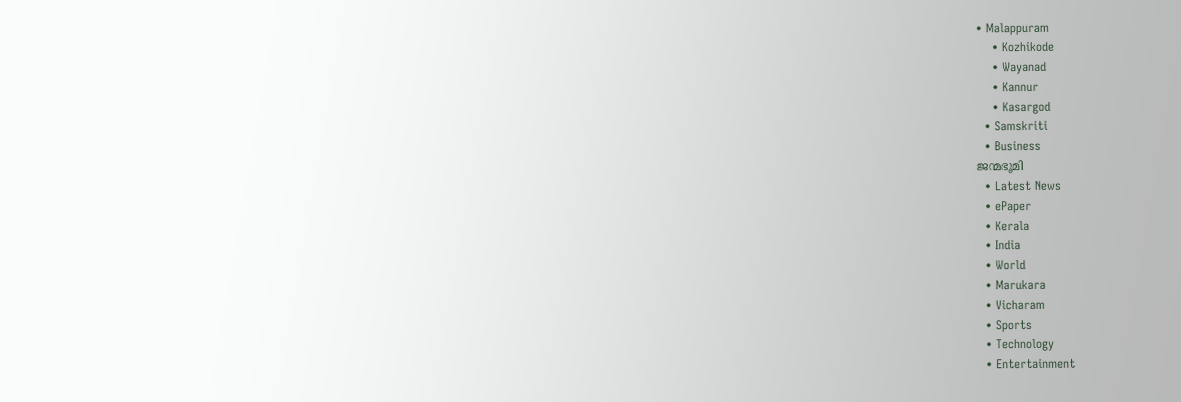• Malappuram
    • Kozhikode
    • Wayanad
    • Kannur
    • Kasargod
  • Samskriti
  • Business
ജന്മഭൂമി
  • Latest News
  • ePaper
  • Kerala
  • India
  • World
  • Marukara
  • Vicharam
  • Sports
  • Technology
  • Entertainment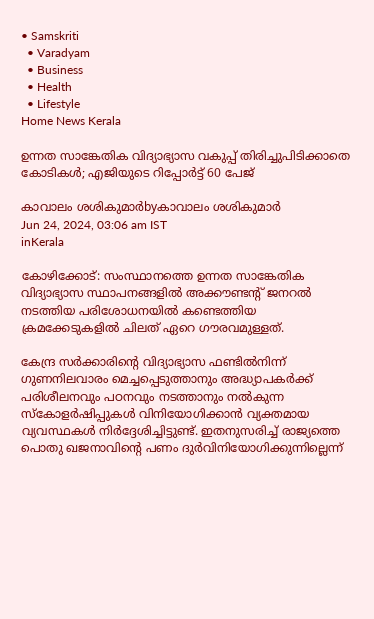• Samskriti
  • Varadyam
  • Business
  • Health
  • Lifestyle
Home News Kerala

ഉന്നത സാങ്കേതിക വിദ്യാഭ്യാസ വകുപ്പ് തിരിച്ചുപിടിക്കാതെ കോടികള്‍; എജിയുടെ റിപ്പോര്‍ട്ട് 60 പേജ്

കാവാലം ശശികുമാര്‍byകാവാലം ശശികുമാര്‍
Jun 24, 2024, 03:06 am IST
inKerala

കോഴിക്കോട്: സംസ്ഥാനത്തെ ഉന്നത സാങ്കേതിക വിദ്യാഭ്യാസ സ്ഥാപനങ്ങളില്‍ അക്കൗണ്ടന്റ് ജനറല്‍ നടത്തിയ പരിശോധനയില്‍ കണ്ടെത്തിയ ക്രമക്കേടുകളില്‍ ചിലത് ഏറെ ഗൗരവമുള്ളത്.

കേന്ദ്ര സര്‍ക്കാരിന്റെ വിദ്യാഭ്യാസ ഫണ്ടില്‍നിന്ന് ഗുണനിലവാരം മെച്ചപ്പെടുത്താനും അദ്ധ്യാപകര്‍ക്ക് പരിശീലനവും പഠനവും നടത്താനും നല്‍കുന്ന സ്‌കോളര്‍ഷിപ്പുകള്‍ വിനിയോഗിക്കാന്‍ വ്യക്തമായ വ്യവസ്ഥകള്‍ നിര്‍ദ്ദേശിച്ചിട്ടുണ്ട്. ഇതനുസരിച്ച് രാജ്യത്തെ പൊതു ഖജനാവിന്റെ പണം ദുര്‍വിനിയോഗിക്കുന്നില്ലെന്ന്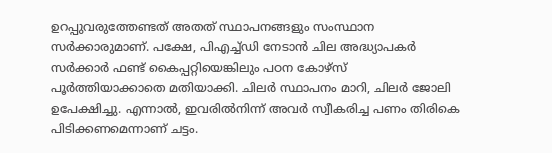ഉറപ്പുവരുത്തേണ്ടത് അതത് സ്ഥാപനങ്ങളും സംസ്ഥാന സര്‍ക്കാരുമാണ്. പക്ഷേ, പിഎച്ച്ഡി നേടാന്‍ ചില അദ്ധ്യാപകര്‍ സര്‍ക്കാര്‍ ഫണ്ട് കൈപ്പറ്റിയെങ്കിലും പഠന കോഴ്‌സ് പൂര്‍ത്തിയാക്കാതെ മതിയാക്കി. ചിലര്‍ സ്ഥാപനം മാറി, ചിലര്‍ ജോലി ഉപേക്ഷിച്ചു. എന്നാല്‍, ഇവരില്‍നിന്ന് അവര്‍ സ്വീകരിച്ച പണം തിരികെ പിടിക്കണമെന്നാണ് ചട്ടം.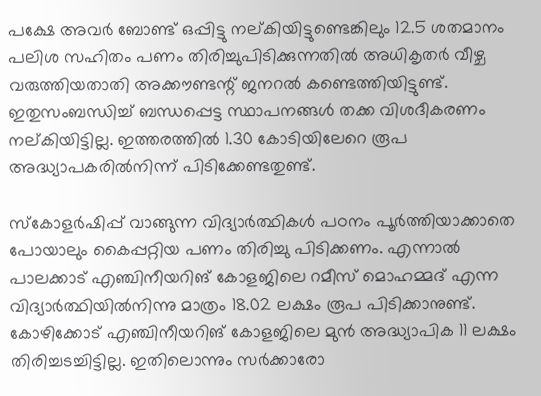പക്ഷേ അവര്‍ ബോണ്ട് ഒപ്പിട്ടു നല്കിയിട്ടുണ്ടെങ്കിലും 12.5 ശതമാനം പലിശ സഹിതം പണം തിരിച്ചുപിടിക്കുന്നതില്‍ അധികൃതര്‍ വീഴ്ച വരുത്തിയതാതി അക്കൗണ്ടന്റ് ജനറല്‍ കണ്ടെത്തിയിട്ടുണ്ട്. ഇതുസംബന്ധിച്ച് ബന്ധപ്പെട്ട സ്ഥാപനങ്ങള്‍ തക്ക വിശദീകരണം നല്കിയിട്ടില്ല. ഇത്തരത്തില്‍ 1.30 കോടിയിലേറെ രൂപ അദ്ധ്യാപകരില്‍നിന്ന് പിടിക്കേണ്ടതുണ്ട്.

സ്‌കോളര്‍ഷിപ്പ് വാങ്ങുന്ന വിദ്യാര്‍ത്ഥികള്‍ പഠനം പൂര്‍ത്തിയാക്കാതെ പോയാലും കൈപ്പറ്റിയ പണം തിരിച്ചു പിടിക്കണം. എന്നാല്‍ പാലക്കാട് എഞ്ചിനീയറിങ് കോളജിലെ റമീസ് മൊഹമ്മദ് എന്ന വിദ്യാര്‍ത്ഥിയില്‍നിന്നു മാത്രം 18.02 ലക്ഷം രൂപ പിടിക്കാനുണ്ട്. കോഴിക്കോട് എഞ്ചിനീയറിങ് കോളജിലെ മുന്‍ അദ്ധ്യാപിക 11 ലക്ഷം തിരിച്ചടച്ചിട്ടില്ല. ഇതിലൊന്നും സര്‍ക്കാരോ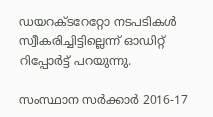ഡയറക്ടറേറ്റോ നടപടികള്‍ സ്വീകരിച്ചിട്ടില്ലെന്ന് ഓഡിറ്റ് റിപ്പോര്‍ട്ട് പറയുന്നു.

സംസ്ഥാന സര്‍ക്കാര്‍ 2016-17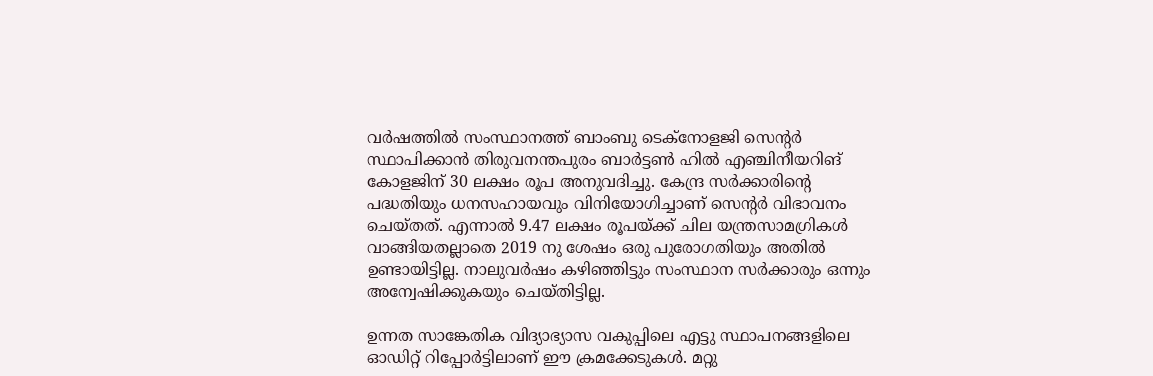വര്‍ഷത്തില്‍ സംസ്ഥാനത്ത് ബാംബു ടെക്‌നോളജി സെന്റര്‍ സ്ഥാപിക്കാന്‍ തിരുവനന്തപുരം ബാര്‍ട്ടണ്‍ ഹില്‍ എഞ്ചിനീയറിങ് കോളജിന് 30 ലക്ഷം രൂപ അനുവദിച്ചു. കേന്ദ്ര സര്‍ക്കാരിന്റെ പദ്ധതിയും ധനസഹായവും വിനിയോഗിച്ചാണ് സെന്റര്‍ വിഭാവനം ചെയ്തത്. എന്നാല്‍ 9.47 ലക്ഷം രൂപയ്‌ക്ക് ചില യന്ത്രസാമഗ്രികള്‍ വാങ്ങിയതല്ലാതെ 2019 നു ശേഷം ഒരു പുരോഗതിയും അതില്‍ ഉണ്ടായിട്ടില്ല. നാലുവര്‍ഷം കഴിഞ്ഞിട്ടും സംസ്ഥാന സര്‍ക്കാരും ഒന്നും അന്വേഷിക്കുകയും ചെയ്തിട്ടില്ല.

ഉന്നത സാങ്കേതിക വിദ്യാഭ്യാസ വകുപ്പിലെ എട്ടു സ്ഥാപനങ്ങളിലെ ഓഡിറ്റ് റിപ്പോര്‍ട്ടിലാണ് ഈ ക്രമക്കേടുകള്‍. മറ്റു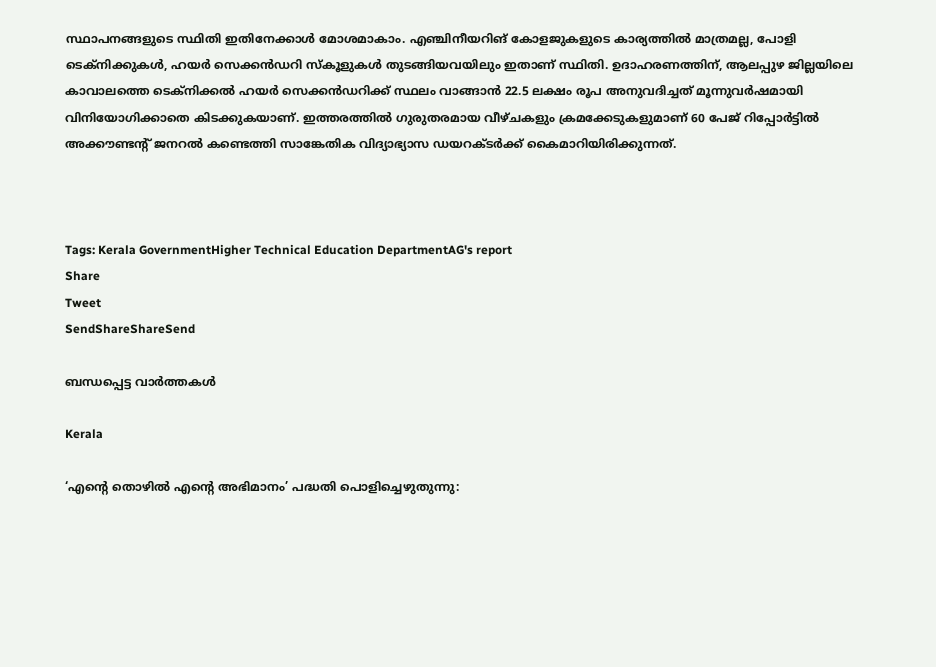സ്ഥാപനങ്ങളുടെ സ്ഥിതി ഇതിനേക്കാള്‍ മോശമാകാം. എഞ്ചിനീയറിങ് കോളജുകളുടെ കാര്യത്തില്‍ മാത്രമല്ല, പോളി ടെക്‌നിക്കുകള്‍, ഹയര്‍ സെക്കന്‍ഡറി സ്‌കൂളുകള്‍ തുടങ്ങിയവയിലും ഇതാണ് സ്ഥിതി. ഉദാഹരണത്തിന്, ആലപ്പുഴ ജില്ലയിലെ കാവാലത്തെ ടെക്‌നിക്കല്‍ ഹയര്‍ സെക്കന്‍ഡറിക്ക് സ്ഥലം വാങ്ങാന്‍ 22.5 ലക്ഷം രൂപ അനുവദിച്ചത് മൂന്നുവര്‍ഷമായി വിനിയോഗിക്കാതെ കിടക്കുകയാണ്. ഇത്തരത്തില്‍ ഗുരുതരമായ വീഴ്ചകളും ക്രമക്കേടുകളുമാണ് 60 പേജ് റിപ്പോര്‍ട്ടില്‍ അക്കൗണ്ടന്റ് ജനറല്‍ കണ്ടെത്തി സാങ്കേതിക വിദ്യാഭ്യാസ ഡയറക്ടര്‍ക്ക് കൈമാറിയിരിക്കുന്നത്.



Tags: Kerala GovernmentHigher Technical Education DepartmentAG's report
Share
Tweet
SendShareShareSend

ബന്ധപ്പെട്ട വാര്‍ത്തകള്‍

Kerala

‘എന്റെ തൊഴിൽ എന്റെ അഭിമാനം’ പദ്ധതി പൊളിച്ചെഴുതുന്നു: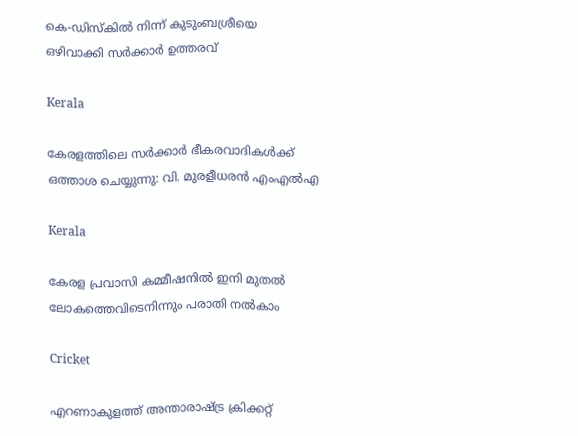കെ-ഡിസ്കിൽ നിന്ന് കുടുംബശ്രീയെ ഒഴിവാക്കി സർക്കാർ ഉത്തരവ്

Kerala

കേരളത്തിലെ സര്‍ക്കാര്‍ ഭീകരവാദികള്‍ക്ക് ഒത്താശ ചെയ്യുന്നു: വി. മുരളീധരന്‍ എംഎല്‍എ

Kerala

കേരള പ്രവാസി കമ്മീഷനില്‍ ഇനി മുതല്‍ ലോകത്തെവിടെനിന്നും പരാതി നല്‍കാം

Cricket

എറണാകുളത്ത് അന്താരാഷ്‌ട്ര ക്രിക്കറ്റ്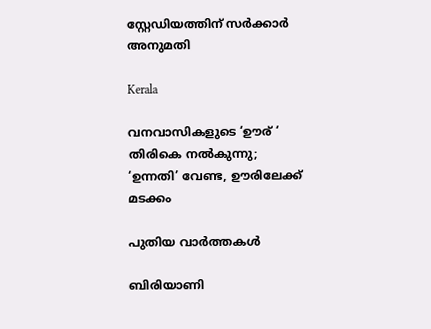സ്റ്റേഡിയത്തിന് സര്‍ക്കാര്‍ അനുമതി

Kerala

വനവാസികളുടെ ‘ഊര് ‘ തിരികെ നല്‍കുന്നു; ‘ഉന്നതി’ വേണ്ട, ഊരിലേക്ക് മടക്കം

പുതിയ വാര്‍ത്തകള്‍

ബിരിയാണി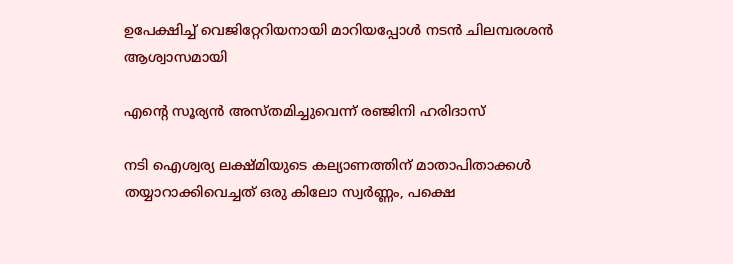ഉപേക്ഷിച്ച്‌ വെജിറ്റേറിയനായി മാറിയപ്പോള്‍ നടന്‍ ചിലമ്പരശൻ ആശ്വാസമായി

എന്റെ സൂര്യന്‍ അസ്തമിച്ചുവെന്ന് രഞ്ജിനി ഹരിദാസ്

നടി ഐശ്വര്യ ലക്ഷ്മിയുടെ കല്യാണത്തിന് മാതാപിതാക്കള്‍ തയ്യാറാക്കിവെച്ചത് ഒരു കിലോ സ്വര്‍ണ്ണം, പക്ഷെ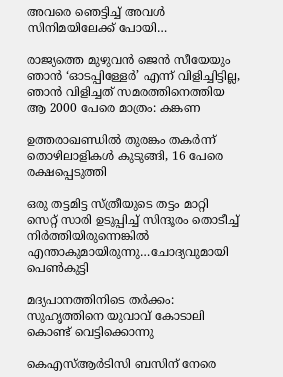അവരെ ഞെട്ടിച്ച് അവള്‍ സിനിമയിലേക്ക് പോയി…

രാജ്യത്തെ മുഴുവൻ ജെന്‍ സീയേയും ഞാൻ ‘ഓടപ്പിള്ളേര്‍’ എന്ന് വിളിച്ചിട്ടില്ല, ഞാന്‍ വിളിച്ചത് സമരത്തിനെത്തിയ ആ 2000 പേരെ മാത്രം: കങ്കണ

ഉത്തരാഖണ്ഡില്‍ തുരങ്കം തകര്‍ന്ന് തൊഴിലാളികള്‍ കുടുങ്ങി, 16 പേരെ രക്ഷപ്പെടുത്തി

ഒരു തട്ടമിട്ട സ്ത്രീയുടെ തട്ടം മാറ്റി സെറ്റ് സാരി ഉടുപ്പിച്ച് സിന്ദൂരം തൊടീച്ച് നിർത്തിയിരുന്നെങ്കിൽ എന്താകുമായിരുന്നു…ചോദ്യവുമായി പെണ്‍കുട്ടി

മദ്യപാനത്തിനിടെ തര്‍ക്കം: സുഹൃത്തിനെ യുവാവ് കോടാലി കൊണ്ട് വെട്ടിക്കൊന്നു

കെഎസ്ആര്‍ടിസി ബസിന് നേരെ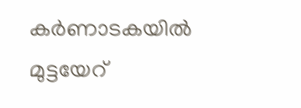കര്‍ണാടകയില്‍ മുട്ടയേറ്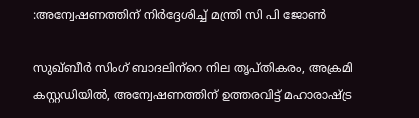:അന്വേഷണത്തിന് നിര്‍ദ്ദേശിച്ച് മന്ത്രി സി പി ജോണ്‍

സുഖ്ബീര്‍ സിംഗ് ബാദലിന്‌റെ നില തൃപ്തികരം, അക്രമി കസ്റ്റഡിയില്‍, അന്വേഷണത്തിന് ഉത്തരവിട്ട് മഹാരാഷ്‌ട്ര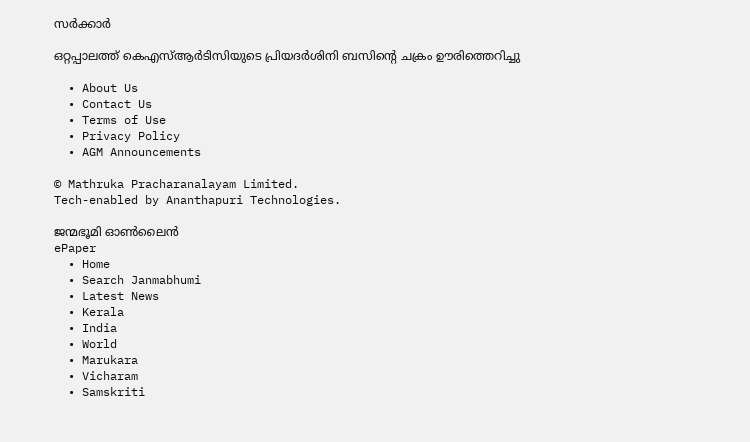സര്‍ക്കാര്‍

ഒറ്റപ്പാലത്ത് കെഎസ്ആര്‍ടിസിയുടെ പ്രിയദര്‍ശിനി ബസിന്റെ ചക്രം ഊരിത്തെറിച്ചു

  • About Us
  • Contact Us
  • Terms of Use
  • Privacy Policy
  • AGM Announcements

© Mathruka Pracharanalayam Limited.
Tech-enabled by Ananthapuri Technologies.

ജന്മഭൂമി ഓണ്‍ലൈന്‍
ePaper
  • Home
  • Search Janmabhumi
  • Latest News
  • Kerala
  • India
  • World
  • Marukara
  • Vicharam
  • Samskriti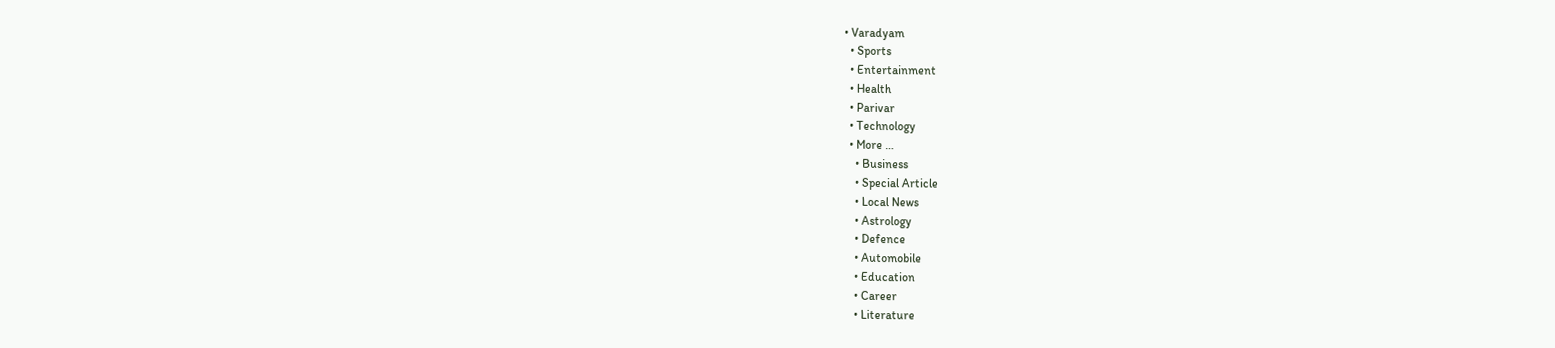• Varadyam
  • Sports
  • Entertainment
  • Health
  • Parivar
  • Technology
  • More …
    • Business
    • Special Article
    • Local News
    • Astrology
    • Defence
    • Automobile
    • Education
    • Career
    • Literature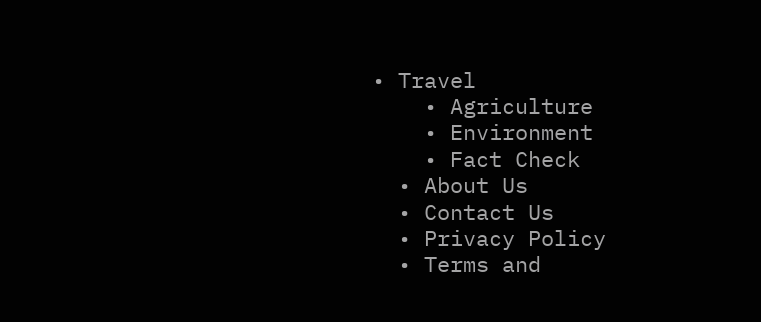• Travel
    • Agriculture
    • Environment
    • Fact Check
  • About Us
  • Contact Us
  • Privacy Policy
  • Terms and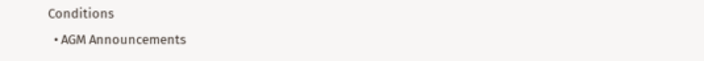Conditions
  • AGM Announcements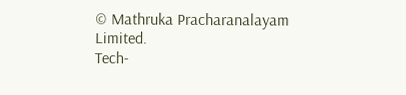© Mathruka Pracharanalayam Limited.
Tech-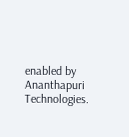enabled by Ananthapuri Technologies.